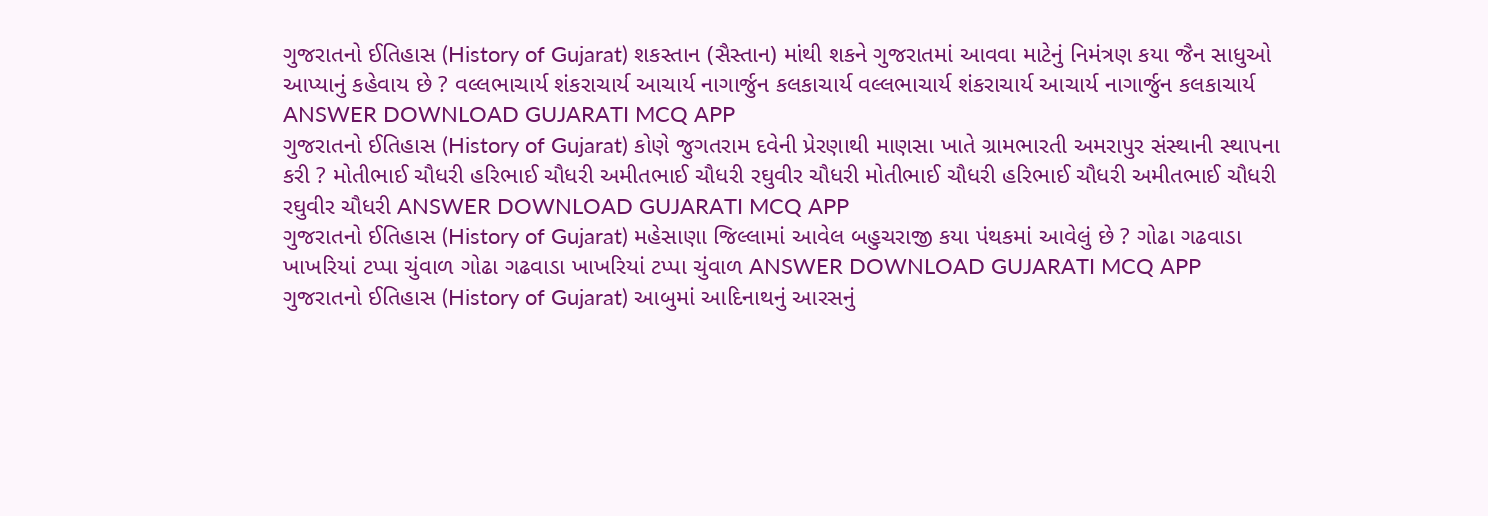ગુજરાતનો ઈતિહાસ (History of Gujarat) શકસ્તાન (સૈસ્તાન) માંથી શકને ગુજરાતમાં આવવા માટેનું નિમંત્રણ કયા જૈન સાધુઓ આપ્યાનું કહેવાય છે ? વલ્લભાચાર્ય શંકરાચાર્ય આચાર્ય નાગાર્જુન કલકાચાર્ય વલ્લભાચાર્ય શંકરાચાર્ય આચાર્ય નાગાર્જુન કલકાચાર્ય ANSWER DOWNLOAD GUJARATI MCQ APP
ગુજરાતનો ઈતિહાસ (History of Gujarat) કોણે જુગતરામ દવેની પ્રેરણાથી માણસા ખાતે ગ્રામભારતી અમરાપુર સંસ્થાની સ્થાપના કરી ? મોતીભાઈ ચૌધરી હરિભાઈ ચૌધરી અમીતભાઈ ચૌધરી રઘુવીર ચૌધરી મોતીભાઈ ચૌધરી હરિભાઈ ચૌધરી અમીતભાઈ ચૌધરી રઘુવીર ચૌધરી ANSWER DOWNLOAD GUJARATI MCQ APP
ગુજરાતનો ઈતિહાસ (History of Gujarat) મહેસાણા જિલ્લામાં આવેલ બહુચરાજી કયા પંથકમાં આવેલું છે ? ગોઢા ગઢવાડા ખાખરિયાં ટપ્પા ચુંવાળ ગોઢા ગઢવાડા ખાખરિયાં ટપ્પા ચુંવાળ ANSWER DOWNLOAD GUJARATI MCQ APP
ગુજરાતનો ઈતિહાસ (History of Gujarat) આબુમાં આદિનાથનું આરસનું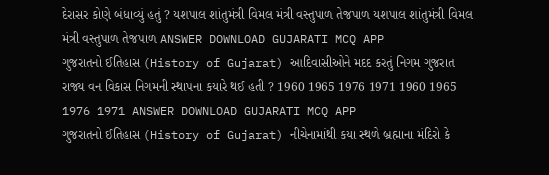દેરાસર કોણે બંધાવ્યું હતું ? યશપાલ શાંતુમંત્રી વિમલ મંત્રી વસ્તુપાળ તેજપાળ યશપાલ શાંતુમંત્રી વિમલ મંત્રી વસ્તુપાળ તેજપાળ ANSWER DOWNLOAD GUJARATI MCQ APP
ગુજરાતનો ઈતિહાસ (History of Gujarat) આદિવાસીઓને મદદ કરતું નિગમ ગુજરાત રાજ્ય વન વિકાસ નિગમની સ્થાપના કયારે થઈ હતી ? 1960 1965 1976 1971 1960 1965 1976 1971 ANSWER DOWNLOAD GUJARATI MCQ APP
ગુજરાતનો ઈતિહાસ (History of Gujarat) નીચેનામાંથી કયા સ્થળે બ્રહ્માના મંદિરો કે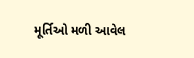મૂર્તિઓ મળી આવેલ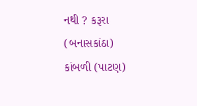નથી ? કરૂરા (બનાસકાંઠા) કાંબળી (પાટણ)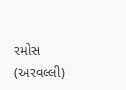રમોસ (અરવલ્લી)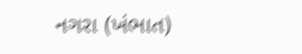નગરા (ખંભાત)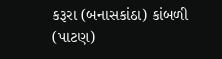કરૂરા (બનાસકાંઠા) કાંબળી (પાટણ)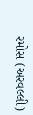રમોસ (અરવલ્લી)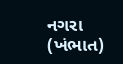નગરા (ખંભાત)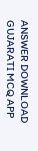ANSWER DOWNLOAD GUJARATI MCQ APP